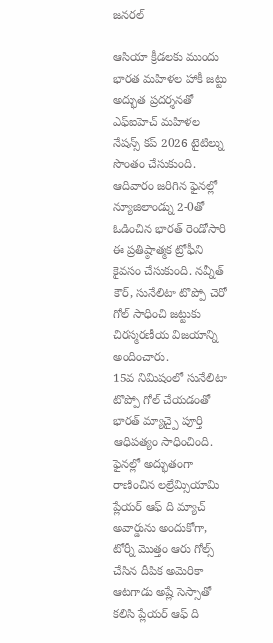జనరల్

ఆసియా క్రీడలకు ముందు భారత మహిళల హాకీ జట్టు అద్భుత ప్రదర్శనతో ఎఫ్ఐహెచ్ మహిళల నేషన్స్ కప్ 2026 టైటిల్ను సొంతం చేసుకుంది. ఆదివారం జరిగిన ఫైనల్లో న్యూజిలాండ్ను 2-0తో ఓడించిన భారత్ రెండోసారి ఈ ప్రతిష్ఠాత్మక ట్రోఫీని కైవసం చేసుకుంది. నవ్నీత్ కౌర్, సునేలిటా టొప్పో చెరో గోల్ సాధించి జట్టుకు చిరస్మరణీయ విజయాన్ని అందించారు.
15వ నిమిషంలో సునేలిటా టొప్పో గోల్ చేయడంతో భారత్ మ్యాచ్పై పూర్తి ఆధిపత్యం సాధించింది. ఫైనల్లో అద్భుతంగా రాణించిన లల్రేమ్సియామి ప్లేయర్ ఆఫ్ ది మ్యాచ్ అవార్డును అందుకోగా, టోర్నీ మొత్తం ఆరు గోల్స్ చేసిన దీపిక అమెరికా ఆటగాడు అష్లే సెస్సాతో కలిసి ప్లేయర్ ఆఫ్ ది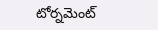టోర్నమెంట్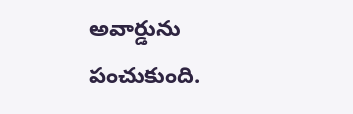అవార్డును పంచుకుంది.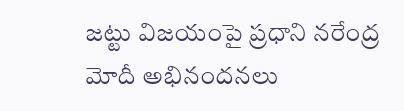జట్టు విజయంపై ప్రధాని నరేంద్ర మోదీ అభినందనలు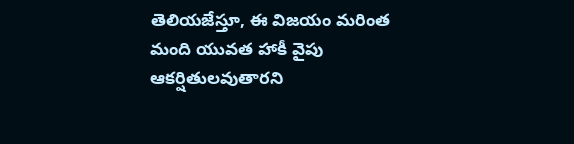తెలియజేస్తూ, ఈ విజయం మరింత మంది యువత హాకీ వైపు ఆకర్షితులవుతారని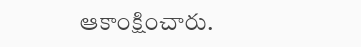ఆకాంక్షించారు.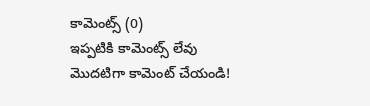కామెంట్స్ (0)
ఇప్పటికి కామెంట్స్ లేవు
మొదటిగా కామెంట్ చేయండి!